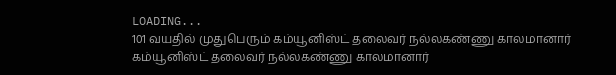LOADING...
101 வயதில் முதுபெரும் கம்யூனிஸ்ட் தலைவர் நல்லகண்ணு காலமானார்
கம்யூனிஸ்ட் தலைவர் நல்லகண்ணு காலமானார்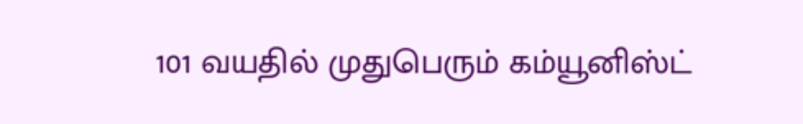101 வயதில் முதுபெரும் கம்யூனிஸ்ட்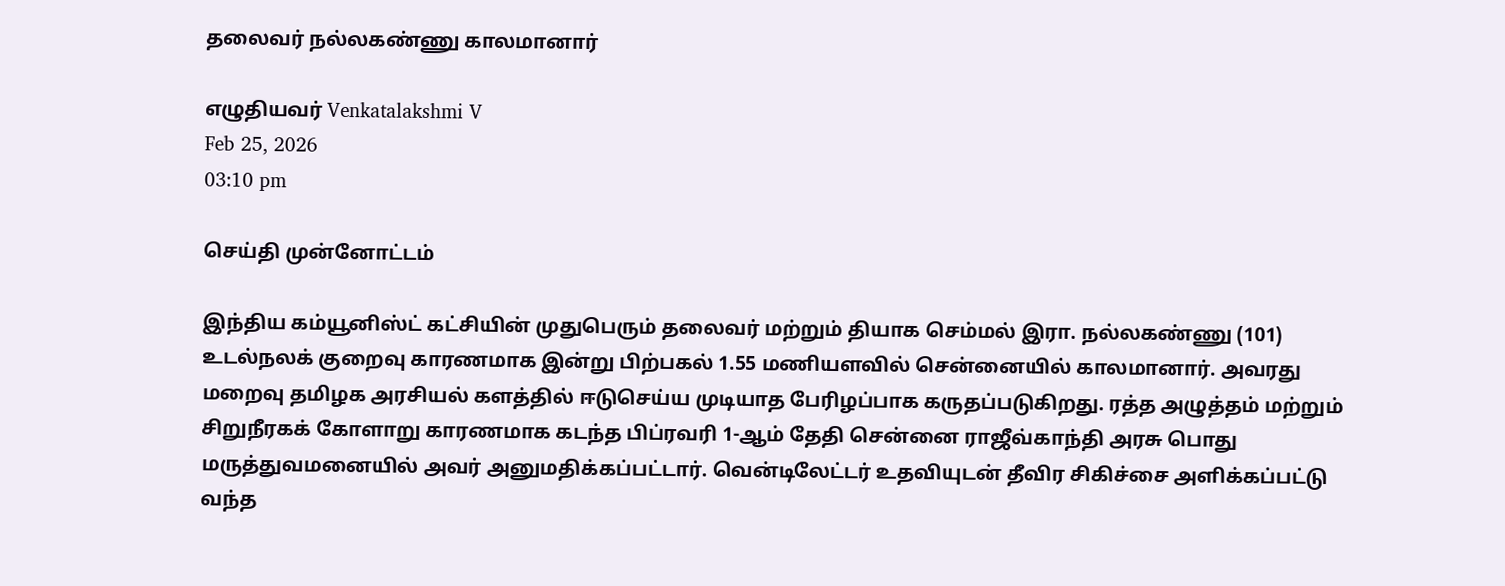தலைவர் நல்லகண்ணு காலமானார்

எழுதியவர் Venkatalakshmi V
Feb 25, 2026
03:10 pm

செய்தி முன்னோட்டம்

இந்திய கம்யூனிஸ்ட் கட்சியின் முதுபெரும் தலைவர் மற்றும் தியாக செம்மல் இரா. நல்லகண்ணு (101) உடல்நலக் குறைவு காரணமாக இன்று பிற்பகல் 1.55 மணியளவில் சென்னையில் காலமானார். அவரது மறைவு தமிழக அரசியல் களத்தில் ஈடுசெய்ய முடியாத பேரிழப்பாக கருதப்படுகிறது. ரத்த அழுத்தம் மற்றும் சிறுநீரகக் கோளாறு காரணமாக கடந்த பிப்ரவரி 1-ஆம் தேதி சென்னை ராஜீவ்காந்தி அரசு பொது மருத்துவமனையில் அவர் அனுமதிக்கப்பட்டார். வென்டிலேட்டர் உதவியுடன் தீவிர சிகிச்சை அளிக்கப்பட்டு வந்த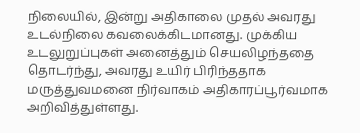நிலையில், இன்று அதிகாலை முதல் அவரது உடல்நிலை கவலைக்கிடமானது. முக்கிய உடலுறுப்புகள் அனைத்தும் செயலிழந்ததை தொடர்ந்து, அவரது உயிர் பிரிந்ததாக மருத்துவமனை நிர்வாகம் அதிகாரப்பூர்வமாக அறிவித்துள்ளது.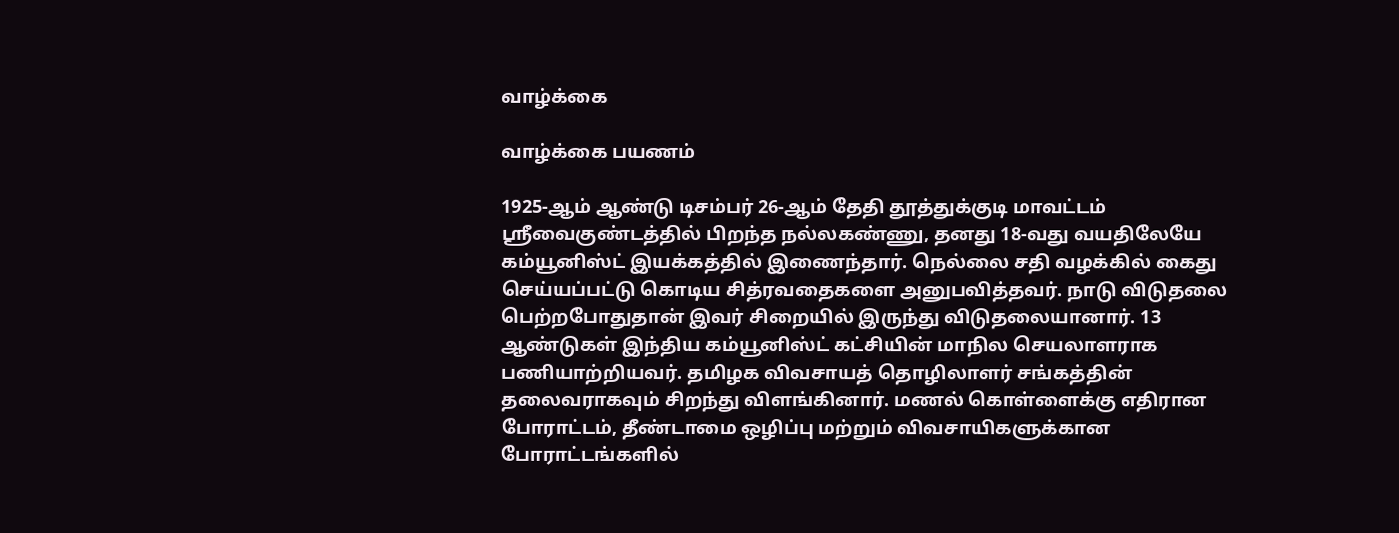வாழ்க்கை

வாழ்க்கை பயணம்

1925-ஆம் ஆண்டு டிசம்பர் 26-ஆம் தேதி தூத்துக்குடி மாவட்டம் ஸ்ரீவைகுண்டத்தில் பிறந்த நல்லகண்ணு, தனது 18-வது வயதிலேயே கம்யூனிஸ்ட் இயக்கத்தில் இணைந்தார். நெல்லை சதி வழக்கில் கைது செய்யப்பட்டு கொடிய சித்ரவதைகளை அனுபவித்தவர். நாடு விடுதலை பெற்றபோதுதான் இவர் சிறையில் இருந்து விடுதலையானார். 13 ஆண்டுகள் இந்திய கம்யூனிஸ்ட் கட்சியின் மாநில செயலாளராக பணியாற்றியவர். தமிழக விவசாயத் தொழிலாளர் சங்கத்தின் தலைவராகவும் சிறந்து விளங்கினார். மணல் கொள்ளைக்கு எதிரான போராட்டம், தீண்டாமை ஒழிப்பு மற்றும் விவசாயிகளுக்கான போராட்டங்களில்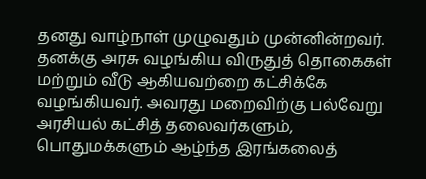தனது வாழ்நாள் முழுவதும் முன்னின்றவர். தனக்கு அரசு வழங்கிய விருதுத் தொகைகள் மற்றும் வீடு ஆகியவற்றை கட்சிக்கே வழங்கியவர். அவரது மறைவிற்கு பல்வேறு அரசியல் கட்சித் தலைவர்களும், பொதுமக்களும் ஆழ்ந்த இரங்கலைத்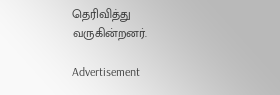தெரிவித்து வருகின்றனர்.

Advertisement